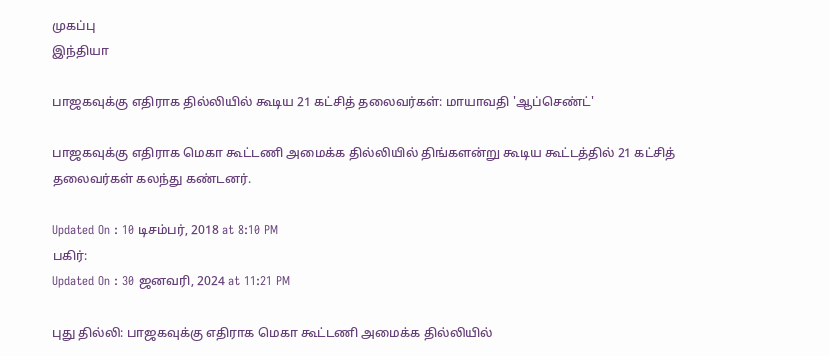முகப்பு
இந்தியா

பாஜகவுக்கு எதிராக தில்லியில் கூடிய 21 கட்சித் தலைவர்கள்: மாயாவதி 'ஆப்செண்ட்'

பாஜகவுக்கு எதிராக மெகா கூட்டணி அமைக்க தில்லியில் திங்களன்று கூடிய கூட்டத்தில் 21 கட்சித் தலைவர்கள் கலந்து கண்டனர்.

Updated On : 10 டிசம்பர், 2018 at 8:10 PM
பகிர்:
Updated On : 30 ஜனவரி, 2024 at 11:21 PM

புது தில்லி: பாஜகவுக்கு எதிராக மெகா கூட்டணி அமைக்க தில்லியில்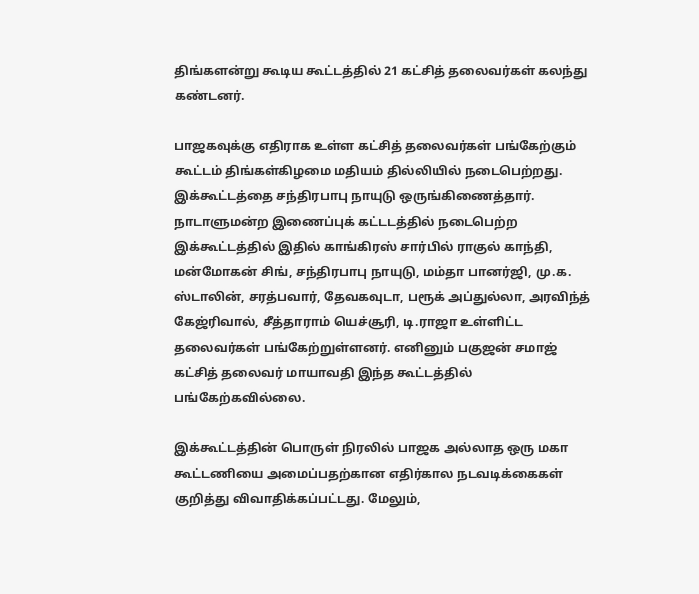திங்களன்று கூடிய கூட்டத்தில் 21 கட்சித் தலைவர்கள் கலந்து கண்டனர்.

பாஜகவுக்கு எதிராக உள்ள கட்சித் தலைவர்கள் பங்கேற்கும் கூட்டம் திங்கள்கிழமை மதியம் தில்லியில் நடைபெற்றது. இக்கூட்டத்தை சந்திரபாபு நாயுடு ஒருங்கிணைத்தார். நாடாளுமன்ற இணைப்புக் கட்டடத்தில் நடைபெற்ற இக்கூட்டத்தில் இதில் காங்கிரஸ் சார்பில் ராகுல் காந்தி, மன்மோகன் சிங், சந்திரபாபு நாயுடு, மம்தா பானர்ஜி, மு.க. ஸ்டாலின், சரத்பவார், தேவகவுடா, பரூக் அப்துல்லா, அரவிந்த் கேஜ்ரிவால், சீத்தாராம் யெச்சூரி, டி.ராஜா உள்ளிட்ட தலைவர்கள் பங்கேற்றுள்ளனர். எனினும் பகுஜன் சமாஜ் கட்சித் தலைவர் மாயாவதி இந்த கூட்டத்தில் பங்கேற்கவில்லை.

இக்கூட்டத்தின் பொருள் நிரலில் பாஜக அல்லாத ஒரு மகா கூட்டணியை அமைப்பதற்கான எதிர்கால நடவடிக்கைகள் குறித்து விவாதிக்கப்பட்டது. மேலும்,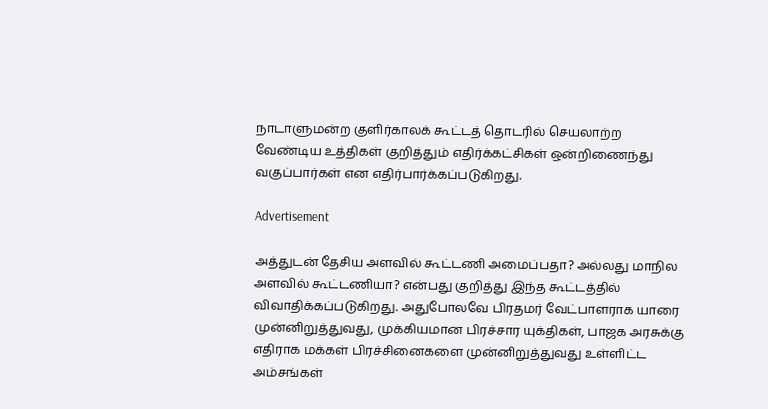நாடாளுமன்ற குளிர்காலக் கூட்டத் தொடரில் செயலாற்ற வேண்டிய உத்திகள் குறித்தும் எதிர்க்கட்சிகள் ஒன்றிணைந்து வகுப்பார்கள் என எதிர்பார்க்கப்படுகிறது.

Advertisement

அத்துடன் தேசிய அளவில் கூட்டணி அமைப்பதா? அல்லது மாநில அளவில் கூட்டணியா? என்பது குறித்து இந்த கூட்டத்தில் விவாதிக்கப்படுகிறது. அதுபோலவே பிரதமர் வேட்பாளராக யாரை முன்னிறுத்துவது, முக்கியமான பிரச்சார யுக்திகள், பாஜக அரசுக்கு எதிராக மக்கள் பிரச்சினைகளை முன்னிறுத்துவது உள்ளிட்ட அம்சங்கள்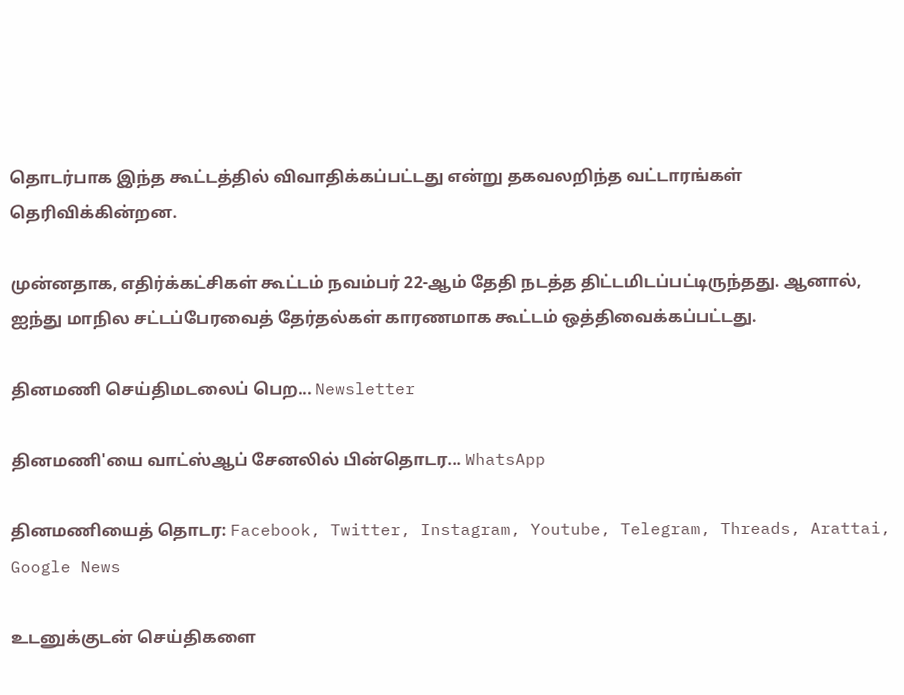தொடர்பாக இந்த கூட்டத்தில் விவாதிக்கப்பட்டது என்று தகவலறிந்த வட்டாரங்கள் தெரிவிக்கின்றன.

முன்னதாக, எதிர்க்கட்சிகள் கூட்டம் நவம்பர் 22-ஆம் தேதி நடத்த திட்டமிடப்பட்டிருந்தது. ஆனால், ஐந்து மாநில சட்டப்பேரவைத் தேர்தல்கள் காரணமாக கூட்டம் ஒத்திவைக்கப்பட்டது.

தினமணி செய்திமடலைப் பெற... Newsletter

தினமணி'யை வாட்ஸ்ஆப் சேனலில் பின்தொடர... WhatsApp

தினமணியைத் தொடர: Facebook, Twitter, Instagram, Youtube, Telegram, Threads, Arattai, Google News

உடனுக்குடன் செய்திகளை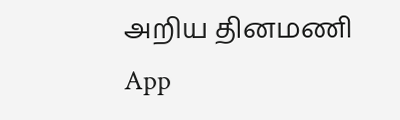அறிய தினமணி App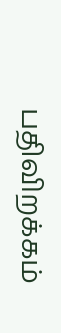பதிவிறக்கம்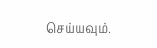செய்யவும்.